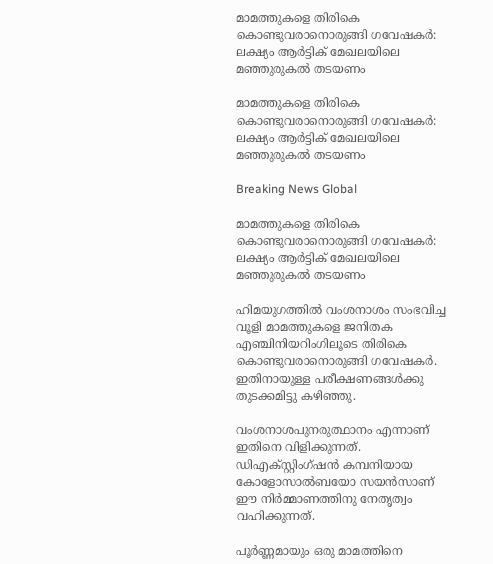മാമത്തുകളെ തിരികെ കൊണ്ടുവരാനൊരുങ്ങി ഗവേഷകര്‍: ലക്ഷ്യം ആര്‍ട്ടിക് മേഖലയിലെ മഞ്ഞുരുകല്‍ തടയണം

മാമത്തുകളെ തിരികെ കൊണ്ടുവരാനൊരുങ്ങി ഗവേഷകര്‍: ലക്ഷ്യം ആര്‍ട്ടിക് മേഖലയിലെ മഞ്ഞുരുകല്‍ തടയണം

Breaking News Global

മാമത്തുകളെ തിരികെ കൊണ്ടുവരാനൊരുങ്ങി ഗവേഷകര്‍: ലക്ഷ്യം ആര്‍ട്ടിക് മേഖലയിലെ മഞ്ഞുരുകല്‍ തടയണം

ഹിമയുഗത്തില്‍ വംശനാശം സംഭവിച്ച വൂളി മാമത്തുകളെ ജനിതക എഞ്ചിനിയറിംഗിലൂടെ തിരികെ കൊണ്ടുവരാനൊരുങ്ങി ഗവേഷകര്‍. ഇതിനായുള്ള പരീക്ഷണങ്ങള്‍ക്കു തുടക്കമിട്ടു കഴിഞ്ഞു.

വംശനാശപുനരുത്ഥാനം എന്നാണ് ഇതിനെ വിളിക്കുന്നത്. ഡിഎക്സ്റ്റിംഗ്ഷന്‍ കമ്പനിയായ കോളോസാല്‍ബയോ സയന്‍സാണ് ഈ നിര്‍മ്മാണത്തിനു നേതൃത്വം വഹിക്കുന്നത്.

പൂര്‍ണ്ണമായും ഒരു മാമത്തിനെ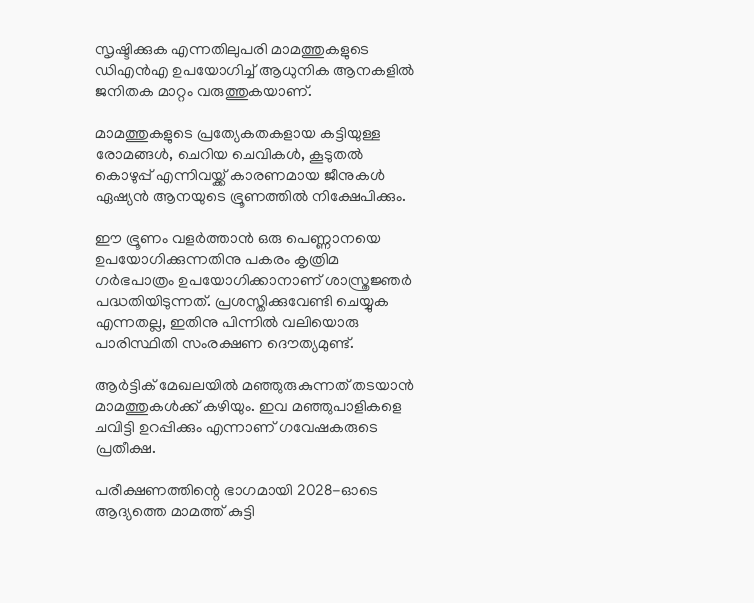സൃഷ്ടിക്കുക എന്നതിലുപരി മാമത്തുകളുടെ ഡിഎന്‍എ ഉപയോഗിച്ച് ആധുനിക ആനകളില്‍ ജനിതക മാറ്റം വരുത്തുകയാണ്.

മാമത്തുകളുടെ പ്രത്യേകതകളായ കട്ടിയുള്ള രോമങ്ങള്‍, ചെറിയ ചെവികള്‍, കൂടുതല്‍ കൊഴുപ്പ് എന്നിവയ്ക്ക് കാരണമായ ജീനുകള്‍ ഏഷ്യന്‍ ആനയുടെ ഭ്രൂണത്തില്‍ നിക്ഷേപിക്കും.

ഈ ഭ്രൂണം വളര്‍ത്താന്‍ ഒരു പെണ്ണാനയെ ഉപയോഗിക്കുന്നതിനു പകരം കൃത്രിമ ഗര്‍ഭപാത്രം ഉപയോഗിക്കാനാണ് ശാസ്ത്രജ്ഞര്‍ പദ്ധതിയിടുന്നത്. പ്രശസ്തിക്കുവേണ്ടി ചെയ്യുക എന്നതല്ല, ഇതിനു പിന്നില്‍ വലിയൊരു പാരിസ്ഥിതി സംരക്ഷണ ദൌത്യമുണ്ട്.

ആര്‍ട്ടിക് മേഖലയില്‍ മഞ്ഞുരുകുന്നത് തടയാന്‍ മാമത്തുകള്‍ക്ക് കഴിയും. ഇവ മഞ്ഞുപാളികളെ ചവിട്ടി ഉറപ്പിക്കും എന്നാണ് ഗവേഷകരുടെ പ്രതീക്ഷ.

പരീക്ഷണത്തിന്റെ ഭാഗമായി 2028-ഓടെ ആദ്യത്തെ മാമത്ത് കുട്ടി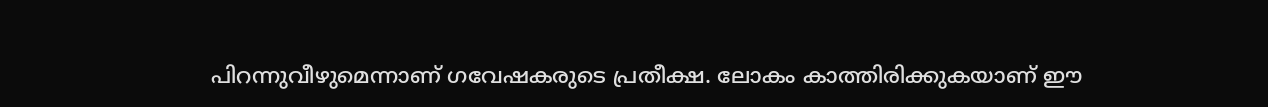പിറന്നുവീഴുമെന്നാണ് ഗവേഷകരുടെ പ്രതീക്ഷ. ലോകം കാത്തിരിക്കുകയാണ് ഈ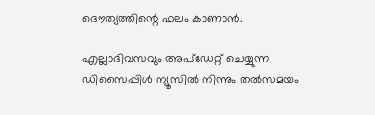ദൌത്യത്തിന്റെ ഫലം കാണാന്‍.

എല്ലാദിവസവും അപ്ഡേറ്റ് ചെയ്യുന്ന ഡിസൈപ്പിൾ ന്യൂസിൽ നിന്നും തൽസമയം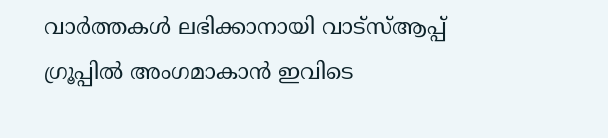വാർത്തകൾ ലഭിക്കാനായി വാട്സ്ആപ്പ് ഗ്രൂപ്പിൽ അംഗമാകാൻ ഇവിടെ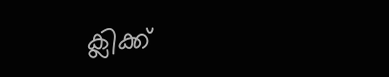ക്ലിക്ക്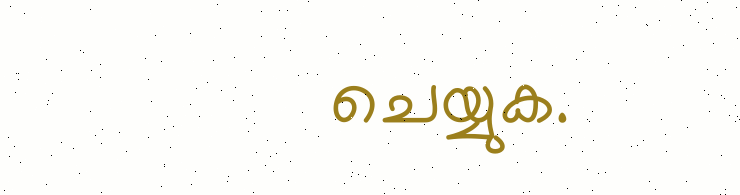ചെയ്യുക.